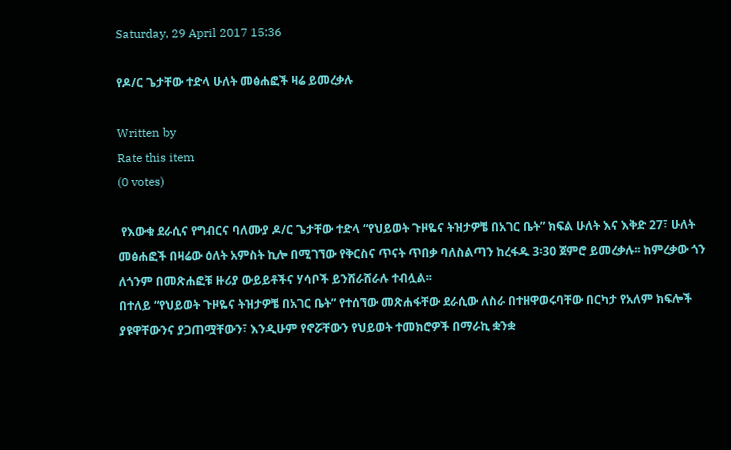Saturday, 29 April 2017 15:36

የዶ/ር ጌታቸው ተድላ ሁለት መፅሐፎች ዛሬ ይመረቃሉ

Written by
Rate this item
(0 votes)

 የእውቁ ደራሲና የግብርና ባለሙያ ዶ/ር ጌታቸው ተድላ “የህይወት ጉዞዬና ትዝታዎቼ በአገር ቤት” ክፍል ሁለት እና እቅድ 27፣ ሁለት መፅሐፎች በዛሬው ዕለት አምስት ኪሎ በሚገኘው የቅርስና ጥናት ጥበቃ ባለስልጣን ከረፋዱ 3፡30 ጀምሮ ይመረቃሉ፡፡ ከምረቃው ጎን ለጎንም በመጽሐፎቹ ዙሪያ ውይይቶችና ሃሳቦች ይንሸራሸራሉ ተብሏል፡፡
በተለይ “የህይወት ጉዞዬና ትዝታዎቼ በአገር ቤት” የተሰኘው መጽሐፋቸው ደራሲው ለስራ በተዘዋወሩባቸው በርካታ የአለም ክፍሎች ያዩዋቸውንና ያጋጠሟቸውን፣ እንዲሁም የኖሯቸውን የህይወት ተመክሮዎች በማራኪ ቋንቋ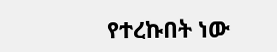የተረኩበት ነው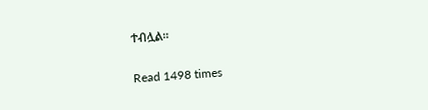ተብሏል፡፡

Read 1498 times